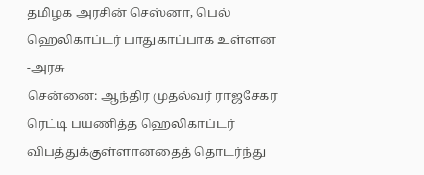தமிழக அரசின் செஸ்னா, பெல் ஹெலிகாப்டர் பாதுகாப்பாக உள்ளன -அரசு
சென்னை: ஆந்திர முதல்வர் ராஜசேகர ரெட்டி பயணித்த ஹெலிகாப்டர் விபத்துக்குள்ளானதைத் தொடர்ந்து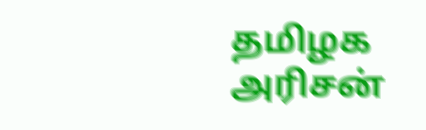தமிழக அரிசன்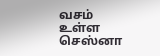வசம் உள்ள செஸ்னா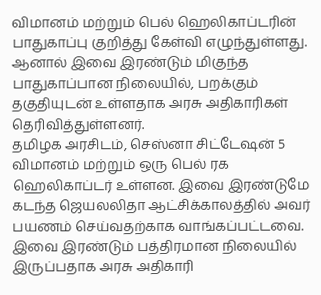விமானம் மற்றும் பெல் ஹெலிகாப்டரின் பாதுகாப்பு குறித்து கேள்வி எழுந்துள்ளது.
ஆனால் இவை இரண்டும் மிகுந்த பாதுகாப்பான நிலையில், பறக்கும் தகுதியுடன் உள்ளதாக அரசு அதிகாரிகள் தெரிவித்துள்ளனர்.
தமிழக அரசிடம், செஸ்னா சிட்டேஷன் 5 விமானம் மற்றும் ஒரு பெல் ரக ஹெலிகாப்டர் உள்ளன. இவை இரண்டுமே கடந்த ஜெயலலிதா ஆட்சிக்காலத்தில் அவர் பயணம் செய்வதற்காக வாங்கப்பட்டவை.
இவை இரண்டும் பத்திரமான நிலையில் இருப்பதாக அரசு அதிகாரி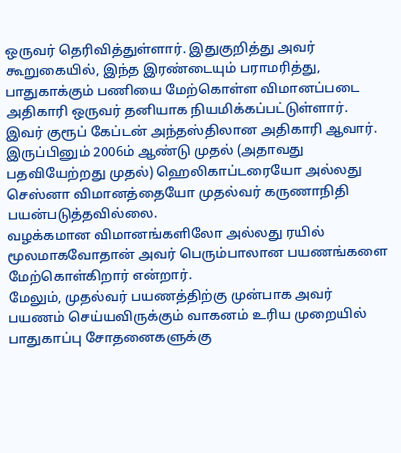ஒருவர் தெரிவித்துள்ளார். இதுகுறித்து அவர் கூறுகையில், இந்த இரண்டையும் பராமரித்து, பாதுகாக்கும் பணியை மேற்கொள்ள விமானப்படை அதிகாரி ஒருவர் தனியாக நியமிக்கப்பட்டுள்ளார். இவர் குரூப் கேப்டன் அந்தஸ்திலான அதிகாரி ஆவார்.
இருப்பினும் 2006ம் ஆண்டு முதல் (அதாவது பதவியேற்றது முதல்) ஹெலிகாப்டரையோ அல்லது செஸ்னா விமானத்தையோ முதல்வர் கருணாநிதி பயன்படுத்தவில்லை.
வழக்கமான விமானங்களிலோ அல்லது ரயில் மூலமாகவோதான் அவர் பெரும்பாலான பயணங்களை மேற்கொள்கிறார் என்றார்.
மேலும், முதல்வர் பயணத்திற்கு முன்பாக அவர் பயணம் செய்யவிருக்கும் வாகனம் உரிய முறையில் பாதுகாப்பு சோதனைகளுக்கு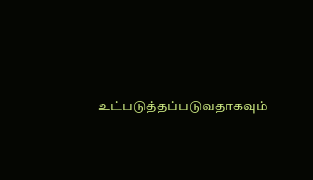உட்படுத்தப்படுவதாகவும்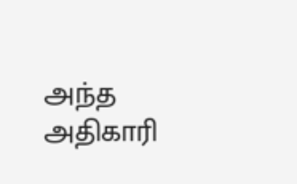அந்த அதிகாரி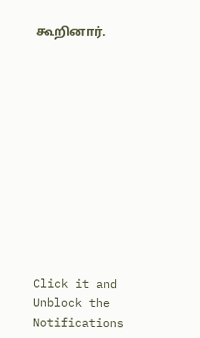கூறினார்.












Click it and Unblock the Notifications